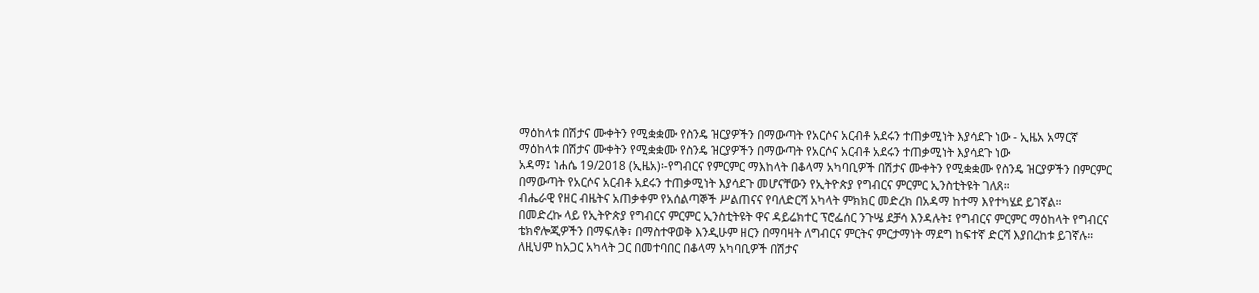ማዕከላቱ በሽታና ሙቀትን የሚቋቋሙ የስንዴ ዝርያዎችን በማውጣት የአርሶና አርብቶ አደሩን ተጠቃሚነት እያሳደጉ ነው - ኢዜአ አማርኛ
ማዕከላቱ በሽታና ሙቀትን የሚቋቋሙ የስንዴ ዝርያዎችን በማውጣት የአርሶና አርብቶ አደሩን ተጠቃሚነት እያሳደጉ ነው
አዳማ፤ ነሐሴ 19/2018 (ኢዜአ)፡-የግብርና የምርምር ማእከላት በቆላማ አካባቢዎች በሽታና ሙቀትን የሚቋቋሙ የስንዴ ዝርያዎችን በምርምር በማውጣት የአርሶና አርብቶ አደሩን ተጠቃሚነት እያሳደጉ መሆናቸውን የኢትዮጵያ የግብርና ምርምር ኢንስቲትዩት ገለጸ።
ብሔራዊ የዘር ብዜትና አጠቃቀም የአሰልጣኞች ሥልጠናና የባለድርሻ አካላት ምክክር መድረክ በአዳማ ከተማ እየተካሄደ ይገኛል።
በመድረኩ ላይ የኢትዮጵያ የግብርና ምርምር ኢንስቲትዩት ዋና ዳይሬክተር ፕሮፌሰር ንጉሤ ደቻሳ እንዳሉት፤ የግብርና ምርምር ማዕከላት የግብርና ቴክኖሎጂዎችን በማፍለቅ፣ በማስተዋወቅ እንዲሁም ዘርን በማባዛት ለግብርና ምርትና ምርታማነት ማደግ ከፍተኛ ድርሻ እያበረከቱ ይገኛሉ።
ለዚህም ከአጋር አካላት ጋር በመተባበር በቆላማ አካባቢዎች በሽታና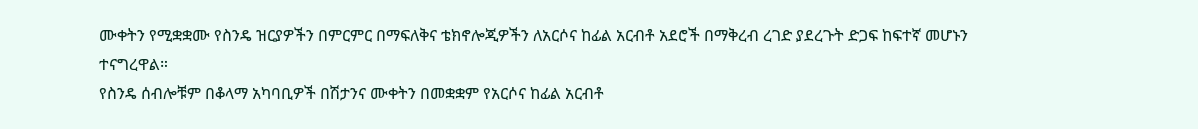ሙቀትን የሚቋቋሙ የስንዴ ዝርያዎችን በምርምር በማፍለቅና ቴክኖሎጂዎችን ለአርሶና ከፊል አርብቶ አደሮች በማቅረብ ረገድ ያደረጉት ድጋፍ ከፍተኛ መሆኑን ተናግረዋል።
የስንዴ ሰብሎቹም በቆላማ አካባቢዎች በሽታንና ሙቀትን በመቋቋም የአርሶና ከፊል አርብቶ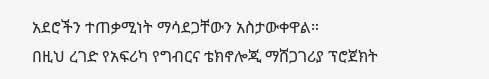አደሮችን ተጠቃሚነት ማሳደጋቸውን አስታውቀዋል።
በዚህ ረገድ የአፍሪካ የግብርና ቴክኖሎጂ ማሸጋገሪያ ፕሮጀክት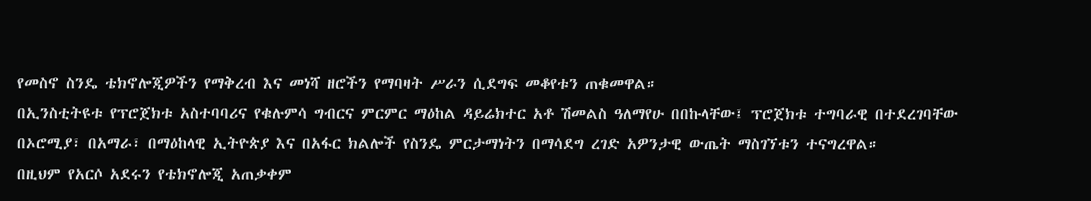የመስኖ ስንዴ ቴክኖሎጂዎችን የማቅረብ እና መነሻ ዘሮችን የማባዛት ሥራን ሲደግፍ መቆየቱን ጠቁመዋል።
በኢንስቲትዩቱ የፕሮጀክቱ አስተባባሪና የቁሉምሳ ግብርና ምርምር ማዕከል ዳይሬክተር አቶ ሽመልስ ዓለማየሁ በበኩላቸው፤ ፕሮጀክቱ ተግባራዊ በተደረገባቸው በኦሮሚያ፣ በአማራ፣ በማዕከላዊ ኢትዮጵያ እና በአፋር ክልሎች የስንዴ ምርታማነትን በማሳደግ ረገድ አዎንታዊ ውጤት ማስገኘቱን ተናግረዋል።
በዚህም የአርሶ አደሩን የቴክኖሎጂ አጠቃቀም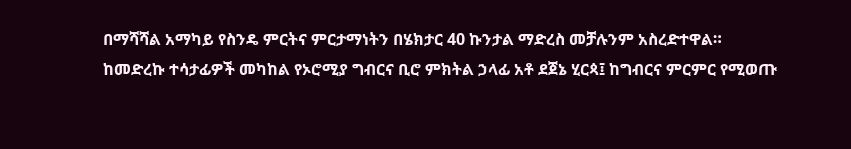በማሻሻል አማካይ የስንዴ ምርትና ምርታማነትን በሄክታር 40 ኩንታል ማድረስ መቻሉንም አስረድተዋል።
ከመድረኩ ተሳታፊዎች መካከል የኦሮሚያ ግብርና ቢሮ ምክትል ኃላፊ አቶ ደጀኔ ሂርጳ፤ ከግብርና ምርምር የሚወጡ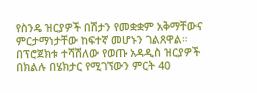የስንዴ ዝርያዎች በሽታን የመቋቋም አቅማቸውና ምርታማነታቸው ከፍተኛ መሆኑን ገልጸዋል።
በፕሮጀክቱ ተሻሽለው የወጡ አዳዲስ ዝርያዎች በክልሉ በሄክታር የሚገኘውን ምርት 40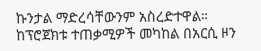ኩንታል ማድረሳቸውንም አስረድተዋል።
ከፕሮጀክቱ ተጠቃሚዎች መካከል በአርሲ ዞን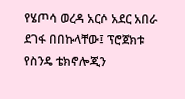የሄጦሳ ወረዳ አርሶ አደር አበራ ደገፋ በበኩላቸው፤ ፕሮጀክቱ የስንዴ ቴክኖሎጂን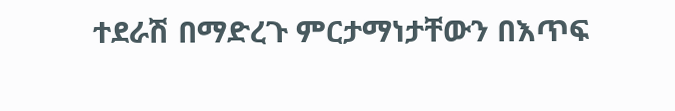ተደራሽ በማድረጉ ምርታማነታቸውን በእጥፍ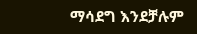ማሳደግ እንደቻሉም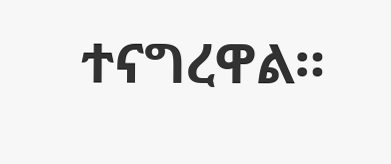ተናግረዋል።